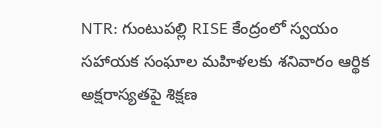NTR: గుంటుపల్లి RISE కేంద్రంలో స్వయం సహాయక సంఘాల మహిళలకు శనివారం ఆర్థిక అక్షరాస్యతపై శిక్షణ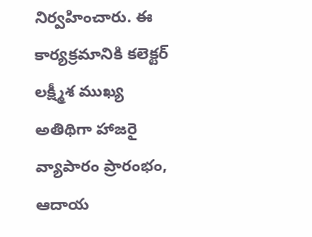నిర్వహించారు. ఈ కార్యక్రమానికి కలెక్టర్ లక్ష్మీశ ముఖ్య అతిథిగా హాజరై వ్యాపారం ప్రారంభం, ఆదాయ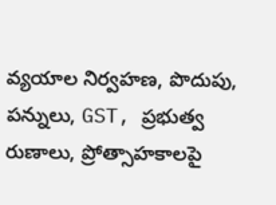వ్యయాల నిర్వహణ, పొదుపు, పన్నులు, GST, ప్రభుత్వ రుణాలు, ప్రోత్సాహకాలపై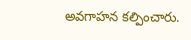అవగాహన కల్పించారు.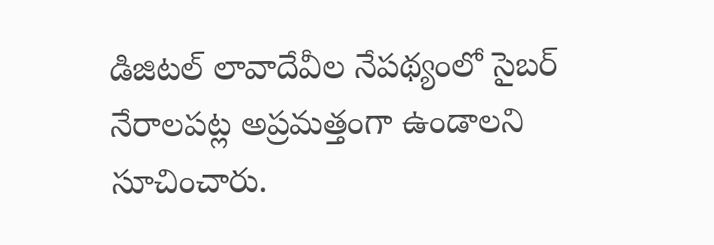డిజిటల్ లావాదేవీల నేపథ్యంలో సైబర్ నేరాలపట్ల అప్రమత్తంగా ఉండాలని సూచించారు.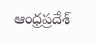ఆంధ్రప్రదేశ్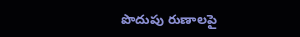పొదుపు రుణాలపై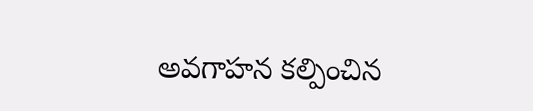అవగాహన కల్పించిన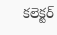కలెక్టర్